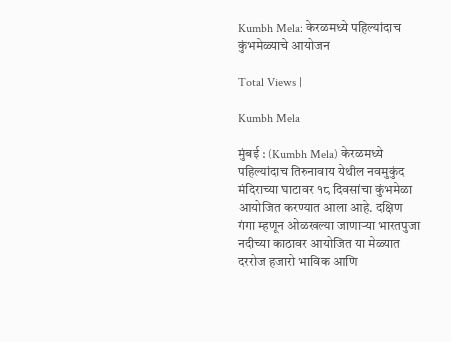Kumbh Mela: केरळमध्ये पहिल्यांदाच कुंभमेळ्याचे आयोजन

Total Views |

Kumbh Mela

मुंबई : (Kumbh Mela) केरळमध्ये पहिल्यांदाच तिरुनावाय येथील नवमुकुंद मंदिराच्या घाटावर १८ दिवसांचा कुंभमेळा आयोजित करण्यात आला आहे. दक्षिण गंगा म्हणून ओळखल्या जाणाऱ्या भारतपुजा नदीच्या काठावर आयोजित या मेळ्यात दररोज हजारो भाविक आणि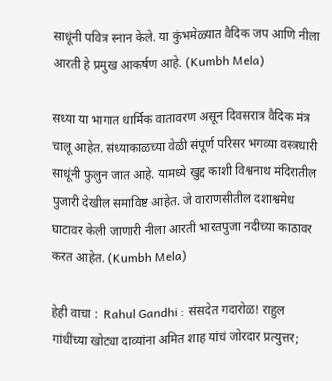साधूंनी पवित्र स्नान केले. या कुंभमेळ्यात वैदिक जप आणि नीला आरती हे प्रमुख आकर्षण आहे. (Kumbh Mela)

सध्या या भागात धार्मिक वातावरण असून दिवसरात्र वैदिक मंत्र चालू आहेत. संध्याकाळच्या वेळी संपूर्ण परिसर भगव्या वस्त्रधारी साधूंनी फुलुन जात आहे. यामध्ये खुद्द काशी विश्वनाथ मंदिरातील पुजारी देखील समाविष्ट आहेत. जे वाराणसीतील दशाश्वमेध घाटावर केली जाणारी नीला आरती भारतपुजा नदीच्या काठावर करत आहेत. (Kumbh Mela)

हेही वाचा :  Rahul Gandhi : संसदेत गदारोळ! राहुल गांधींच्या खोट्या दाव्यांना अमित शाह यांचं जोरदार प्रत्युत्तर;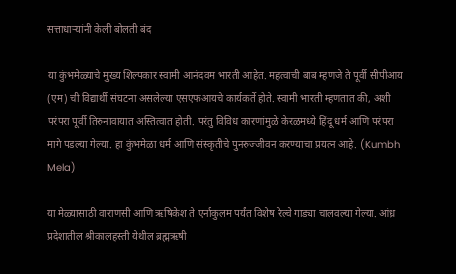सत्ताधाऱ्यांनी केली बोलती बंद

या कुंभमेळ्याचे मुख्य शिल्पकार स्वामी आनंदवम भारती आहेत. महत्वाची बाब म्हणजे ते पूर्वी सीपीआय (एम) ची विद्यार्थी संघटना असलेल्या एसएफआयचे कार्यकर्ते होते. स्वामी भारती म्हणतात की, अशी परंपरा पूर्वी तिरुनावायात अस्तित्वात होती. परंतु विविध कारणांमुळे केरळमध्ये हिंदू धर्म आणि परंपरा मागे पडल्या गेल्या. हा कुंभमेळा धर्म आणि संस्कृतीचे पुनरुज्जीवन करण्याचा प्रयत्न आहे. (Kumbh Mela)

या मेळ्यासाठी वाराणसी आणि ऋषिकेश ते एर्नाकुलम पर्यंत विशेष रेल्वे गाड्या चालवल्या गेल्या. आंध्र प्रदेशातील श्रीकालहस्ती येथील ब्रह्मऋषी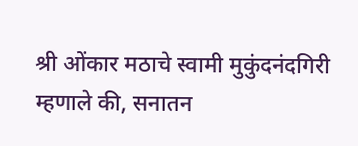श्री ओंकार मठाचे स्वामी मुकुंदनंदगिरी म्हणाले की, सनातन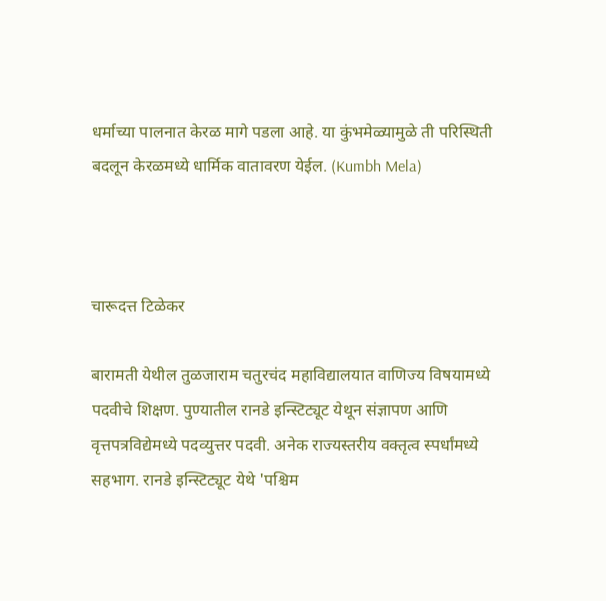धर्माच्या पालनात केरळ मागे पडला आहे. या कुंभमेळ्यामुळे ती परिस्थिती बदलून केरळमध्ये धार्मिक वातावरण येईल. (Kumbh Mela)



चारूदत्त टिळेकर

बारामती येथील तुळजाराम चतुरचंद महाविद्यालयात वाणिज्य विषयामध्ये पदवीचे शिक्षण. पुण्यातील रानडे इन्स्टिट्यूट येथून संज्ञापण आणि वृत्तपत्रविद्येमध्ये पदव्युत्तर पदवी. अनेक राज्यस्तरीय वक्तृत्व स्पर्धांमध्ये सहभाग. रानडे इन्स्टिट्यूट येथे 'पश्चिम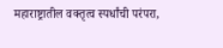महाराष्ट्रातील वक्तृत्व स्पर्धांची परंपरा,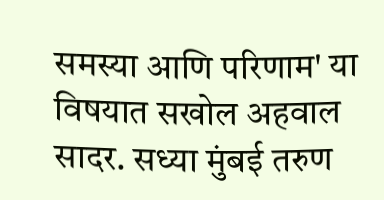समस्या आणि परिणाम' या विषयात सखोल अहवाल सादर. सध्या मुंबई तरुण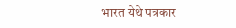भारत येथे पत्रकार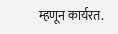म्हणून कार्यरत.